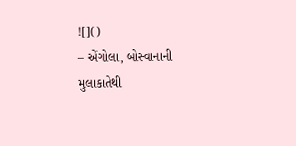![]()
– એંગોલા, બોસ્વાનાની મુલાકાતેથી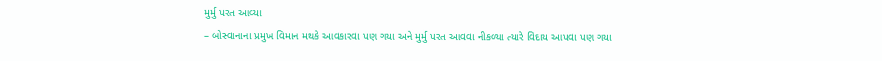મુર્મુ પરત આવ્યા
– બોસ્વાનાના પ્રમુખ વિમાન મથકે આવકારવા પણ ગયા અને મુર્મુ પરત આવવા નીકળ્યા ત્યારે વિદાય આપવા પણ ગયા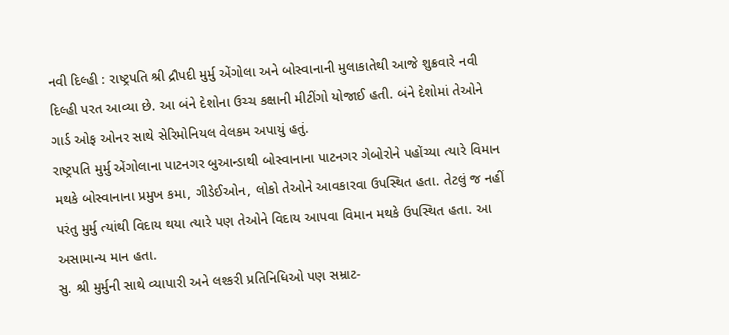નવી દિલ્હી : રાષ્ટ્રપતિ શ્રી દ્રૌપદી મુર્મુ એંગોલા અને બોસ્વાનાની મુલાકાતેથી આજે શુક્રવારે નવી દિલ્હી પરત આવ્યા છે. આ બંને દેશોના ઉચ્ચ કક્ષાની મીટીંગો યોજાઈ હતી. બંને દેશોમાં તેઓને ગાર્ડ ઓફ ઓનર સાથે સેરિમોનિયલ વેલકમ અપાયું હતું.
રાષ્ટ્રપતિ મુર્મુ એંગોલાના પાટનગર બુઆન્ડાથી બોસ્વાનાના પાટનગર ગેબોરોને પહોંચ્યા ત્યારે વિમાન મથકે બોસ્વાનાના પ્રમુખ કમા, ગીડેઈઓન, લોકો તેઓને આવકારવા ઉપસ્થિત હતા. તેટલું જ નહીં પરંતુ મુર્મુ ત્યાંથી વિદાય થયા ત્યારે પણ તેઓને વિદાય આપવા વિમાન મથકે ઉપસ્થિત હતા. આ અસામાન્ય માન હતા.
સુ. શ્રી મુર્મુની સાથે વ્યાપારી અને લશ્કરી પ્રતિનિધિઓ પણ સમ્રાટ-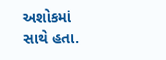અશોકમાં સાથે હતા.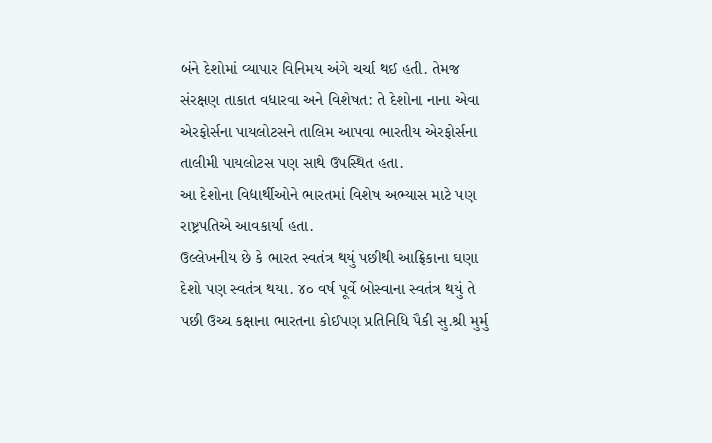બંને દેશોમાં વ્યાપાર વિનિમય અંગે ચર્ચા થઈ હતી. તેમજ સંરક્ષણ તાકાત વધારવા અને વિશેષત: તે દેશોના નાના એવા એરફોર્સના પાયલોટસને તાલિમ આપવા ભારતીય એરફોર્સના તાલીમી પાયલોટસ પણ સાથે ઉપસ્થિત હતા.
આ દેશોના વિદ્યાર્થીઓને ભારતમાં વિશેષ અભ્યાસ માટે પણ રાષ્ટ્રપતિએ આવકાર્યા હતા.
ઉલ્લેખનીય છે કે ભારત સ્વતંત્ર થયું પછીથી આફ્રિકાના ઘણા દેશો પણ સ્વતંત્ર થયા. ૪૦ વર્ષ પૂર્વે બોસ્વાના સ્વતંત્ર થયું તે પછી ઉચ્ચ કક્ષાના ભારતના કોઈપણ પ્રતિનિધિ પૈકી સુ.શ્રી મુર્મુ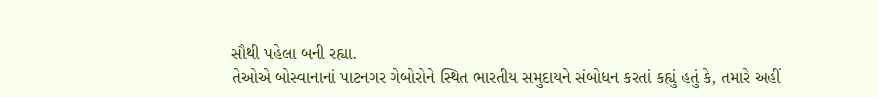સૌથી પહેલા બની રહ્યા.
તેઓએ બોસ્વાનાનાં પાટનગર ગેબોરોને સ્થિત ભારતીય સમુદાયને સંબોધન કરતાં કહ્યું હતું કે, તમારે અહીં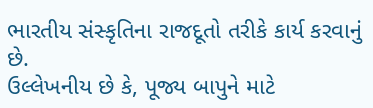ભારતીય સંસ્કૃતિના રાજદૂતો તરીકે કાર્ય કરવાનું છે.
ઉલ્લેખનીય છે કે, પૂજ્ય બાપુને માટે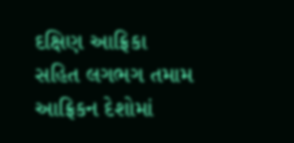દક્ષિણ આફ્રિકા સહિત લગભગ તમામ આફ્રિકન દેશોમાં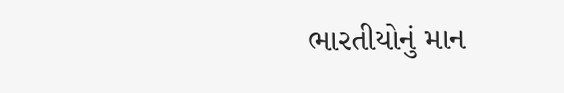ભારતીયોનું માન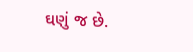ઘણું જ છે.